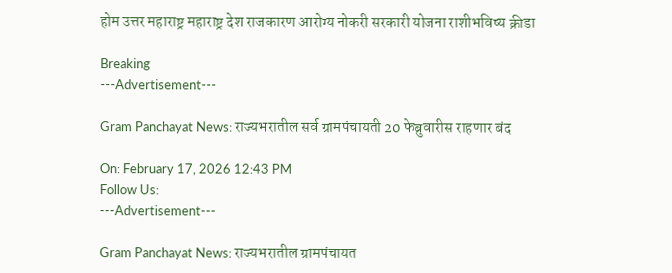होम उत्तर महाराष्ट्र महाराष्ट्र देश राजकारण आरोग्य नोकरी सरकारी योजना राशीभविष्य क्रीडा

Breaking
---Advertisement---

Gram Panchayat News: राज्यभरातील सर्व ग्रामपंचायती 20 फेब्रुवारीस राहणार बंद

On: February 17, 2026 12:43 PM
Follow Us:
---Advertisement---

Gram Panchayat News: राज्यभरातील ग्रामपंचायत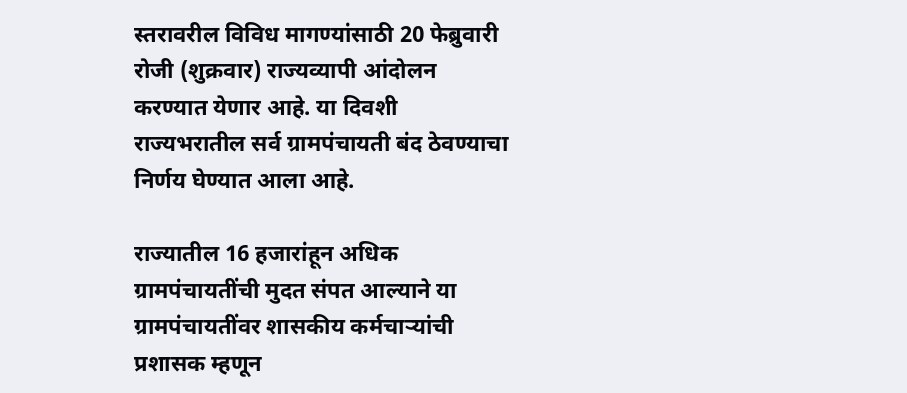स्तरावरील विविध मागण्यांसाठी 20 फेब्रुवारी रोजी (शुक्रवार) राज्यव्यापी आंदोलन करण्यात येणार आहे. या दिवशी राज्यभरातील सर्व ग्रामपंचायती बंद ठेवण्याचा निर्णय घेण्यात आला आहे.

राज्यातील 16 हजारांहून अधिक ग्रामपंचायतींची मुदत संपत आल्याने या ग्रामपंचायतींवर शासकीय कर्मचाऱ्यांची प्रशासक म्हणून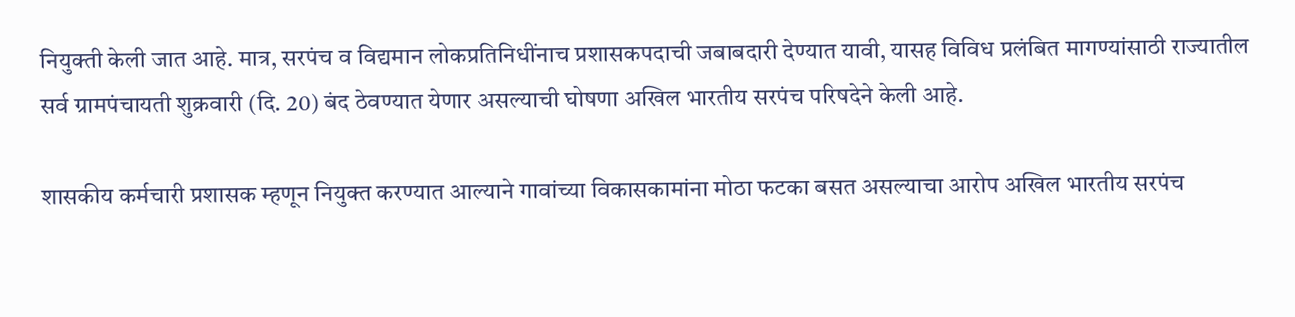नियुक्ती केली जात आहे. मात्र, सरपंच व विद्यमान लोकप्रतिनिधींनाच प्रशासकपदाची जबाबदारी देण्यात यावी, यासह विविध प्रलंबित मागण्यांसाठी राज्यातील सर्व ग्रामपंचायती शुक्रवारी (दि. 20) बंद ठेवण्यात येणार असल्याची घोषणा अखिल भारतीय सरपंच परिषदेने केली आहे.

शासकीय कर्मचारी प्रशासक म्हणून नियुक्त करण्यात आल्याने गावांच्या विकासकामांना मोठा फटका बसत असल्याचा आरोप अखिल भारतीय सरपंच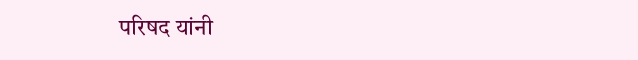परिषद यांनी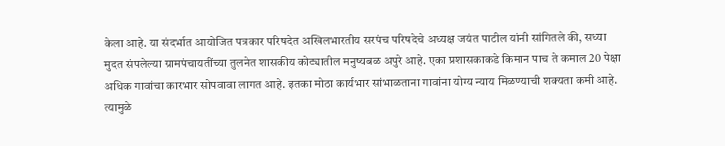केला आहे. या संदर्भात आयोजित पत्रकार परिषदेत अखिलभारतीय सरपंच परिषदेचे अध्यक्ष जयंत पाटील यांनी सांगितले की, सध्या मुदत संपलेल्या ग्रामपंचायतींच्या तुलनेत शासकीय कोट्यातील मनुष्यबळ अपुरे आहे. एका प्रशासकाकडे किमान पाच ते कमाल 20 पेक्षा अधिक गावांचा कारभार सोपवावा लागत आहे. इतका मोठा कार्यभार सांभाळताना गावांना योग्य न्याय मिळण्याची शक्यता कमी आहे. त्यामुळे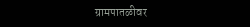ग्रामपातळीवर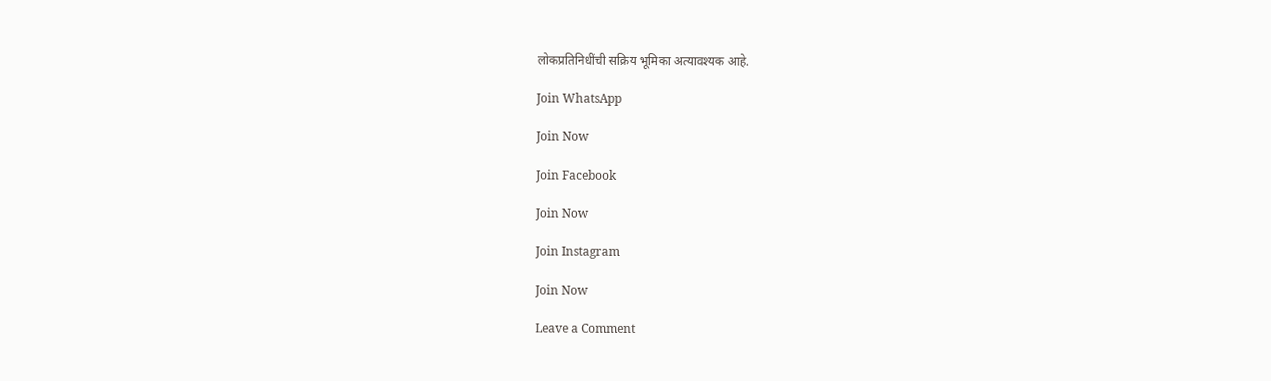लोकप्रतिनिधींची सक्रिय भूमिका अत्यावश्यक आहे.

Join WhatsApp

Join Now

Join Facebook

Join Now

Join Instagram

Join Now

Leave a Comment